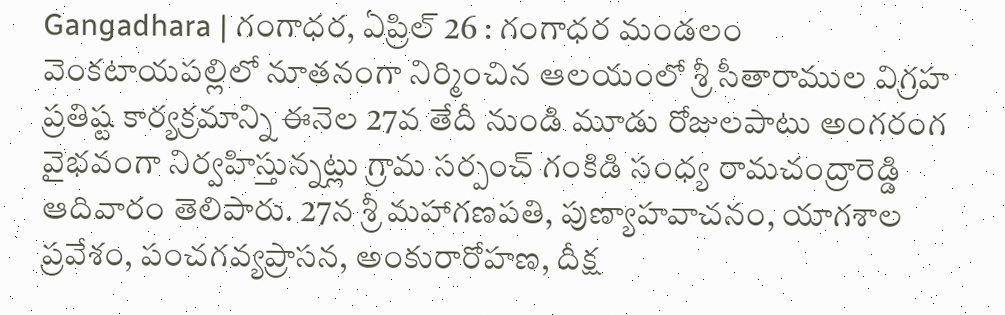Gangadhara | గంగాధర, ఏప్రిల్ 26 : గంగాధర మండలం వెంకటాయపల్లిలో నూతనంగా నిర్మించిన ఆలయంలో శ్రీ సీతారాముల విగ్రహ ప్రతిష్ట కార్యక్రమాన్ని ఈనెల 27వ తేదీ నుండి మూడు రోజులపాటు అంగరంగ వైభవంగా నిర్వహిస్తున్నట్లు గ్రామ సర్పంచ్ గంకిడి సంధ్య రామచంద్రారెడ్డి ఆదివారం తెలిపారు. 27న శ్రీ మహాగణపతి, పుణ్యాహవాచనం, యాగశాల ప్రవేశం, పంచగవ్యప్రాసన, అంకురారోహణ, దీక్ష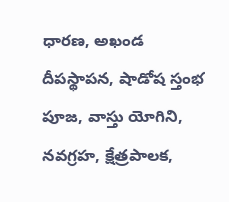ధారణ, అఖండ దీపస్థాపన, షాడోష స్తంభ పూజ, వాస్తు యోగిని, నవగ్రహ, క్షేత్రపాలక,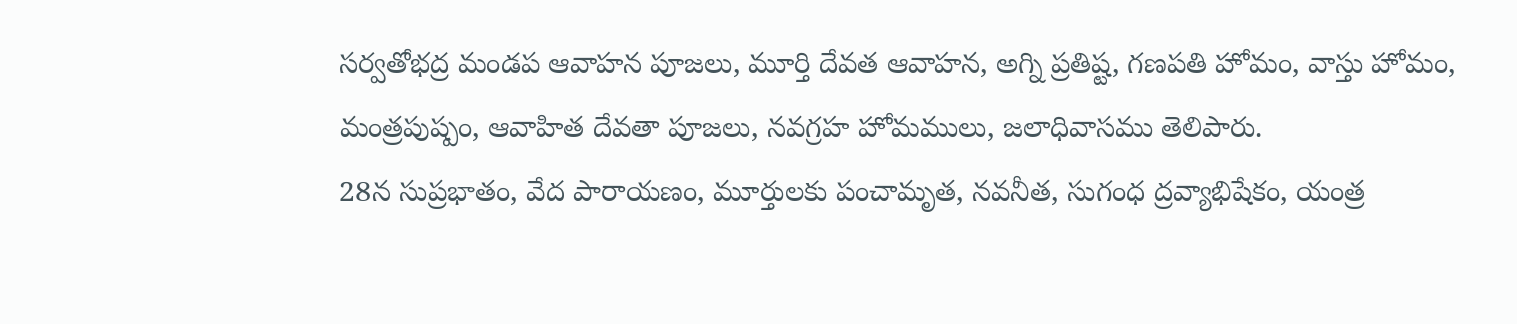సర్వతోభద్ర మండప ఆవాహన పూజలు, మూర్తి దేవత ఆవాహన, అగ్ని ప్రతిష్ట, గణపతి హోమం, వాస్తు హోమం, మంత్రపుష్పం, ఆవాహిత దేవతా పూజలు, నవగ్రహ హోమములు, జలాధివాసము తెలిపారు.
28న సుప్రభాతం, వేద పారాయణం, మూర్తులకు పంచామృత, నవనీత, సుగంధ ద్రవ్యాభిషేకం, యంత్ర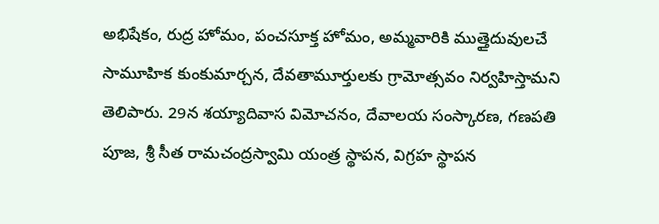అభిషేకం, రుద్ర హోమం, పంచసూక్త హోమం, అమ్మవారికి ముత్తైదువులచే సామూహిక కుంకుమార్చన, దేవతామూర్తులకు గ్రామోత్సవం నిర్వహిస్తామని తెలిపారు. 29న శయ్యాదివాస విమోచనం, దేవాలయ సంస్కారణ, గణపతి పూజ, శ్రీ సీత రామచంద్రస్వామి యంత్ర స్థాపన, విగ్రహ స్థాపన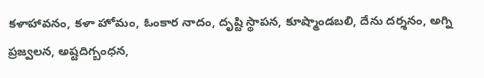కళాహావనం, కళా హోమం, ఓంకార నాదం, దృష్టి స్థాపన, కూష్మాండబలి, దేను దర్శనం, అగ్ని ప్రజ్వలన, అష్టదిగ్బంధన,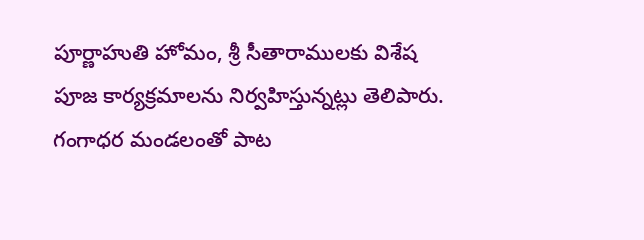పూర్ణాహుతి హోమం, శ్రీ సీతారాములకు విశేష పూజ కార్యక్రమాలను నిర్వహిస్తున్నట్లు తెలిపారు. గంగాధర మండలంతో పాట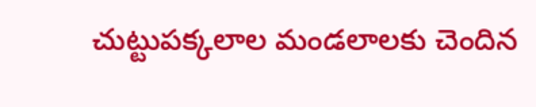చుట్టుపక్కలాల మండలాలకు చెందిన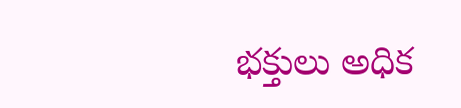భక్తులు అధిక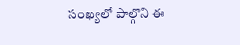సంఖ్యలో పాల్గొని ఈ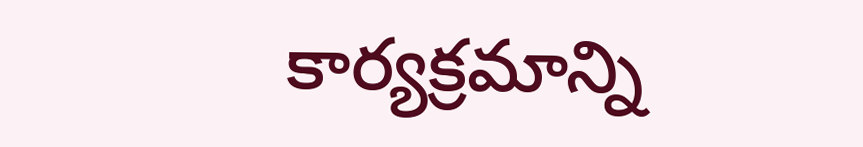కార్యక్రమాన్ని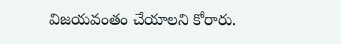విజయవంతం చేయాలని కోరారు.